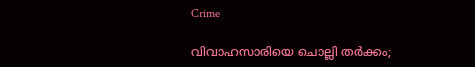Crime

വിവാഹസാരിയെ ചൊല്ലി തര്‍ക്കം;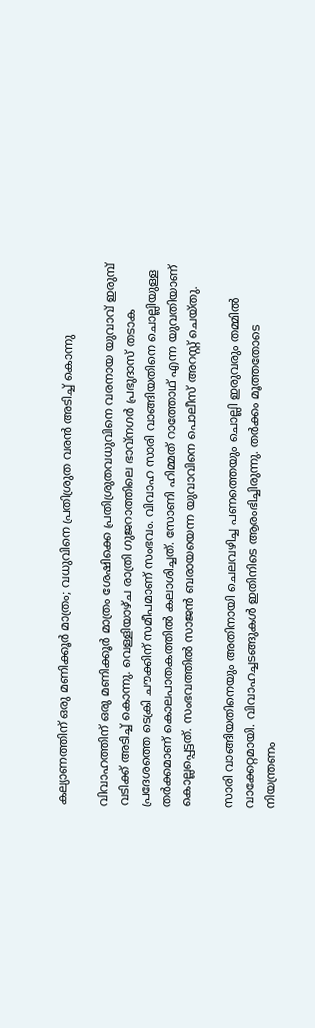കല്യാണത്തിന് ഒരു മണിക്കൂര്‍ മാത്രം; വധുവിനെ പ്രതിശ്രുത വരന്‍ അടിച്ച് കൊന്നു

വിവാഹത്തിന് ഒരു മണിക്കൂര്‍ മാത്രം ശേഷിക്കെ പ്രതിശ്രുതവധുവിനെ വരനായ യുവാവ് ഇരുമ്പ് വടിക്ക് അടിച്ച് കൊന്നു. വെള്ളിയാഴ്ച രാത്രി ഗുജറാത്തിലെ ഭാവ്നഗര്‍ പ്രഭുദാസ് തടാക പ്രദേശത്തെ ടെക്രി ചൗക്കിന് സമീപമാണ് സംഭവം. വിവാഹ സാരി വാങ്ങിയതിനെ ചൊല്ലിയുള്ള തര്‍ക്കമാണ് കൊലപാതകത്തില്‍ കലാശിച്ചത്. സോണി ഹിമ്മത് റാത്തോഥ് എന്ന യുവതിയാണ് കൊല്ലപ്പെട്ടത്. സംഭവത്തില്‍ സാജന്‍ ബരായയെന്ന യുവാവിനെ പൊലീസ് അറസ്റ്റ് ചെയ്തു.

സാരി വാങ്ങിയതിനെയും അതിനായി ചെലവഴിച്ച പണത്തെയും ചൊല്ലി ഇരുവരും തമ്മില്‍ വാക്കേറ്റമായി. വിവാഹച്ചടങ്ങുകള്‍ ഇതിനിടെ ആരംഭിച്ചിരുന്നു. തര്‍ക്കം മൂത്തതോടെ നിയന്ത്രണം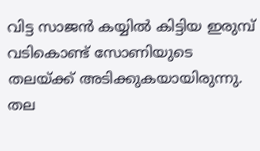വിട്ട സാജന്‍ കയ്യില്‍ കിട്ടിയ ഇരുമ്പ് വടികൊണ്ട് സോണിയുടെ തലയ്ക്ക് അടിക്കുകയായിരുന്നു. തല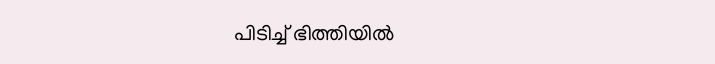പിടിച്ച് ഭിത്തിയില്‍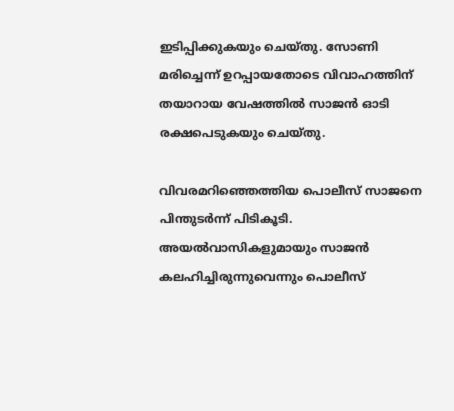ഇടിപ്പിക്കുകയും ചെയ്തു. സോണി മരിച്ചെന്ന് ഉറപ്പായതോടെ വിവാഹത്തിന് തയാറായ വേഷത്തില്‍ സാജന്‍ ഓടി രക്ഷപെടുകയും ചെയ്തു.

വിവരമറിഞ്ഞെത്തിയ പൊലീസ് സാജനെ പിന്തുടര്‍ന്ന് പിടികൂടി. അയല്‍വാസികളുമായും സാജന്‍ കലഹിച്ചിരുന്നുവെന്നും പൊലീസ്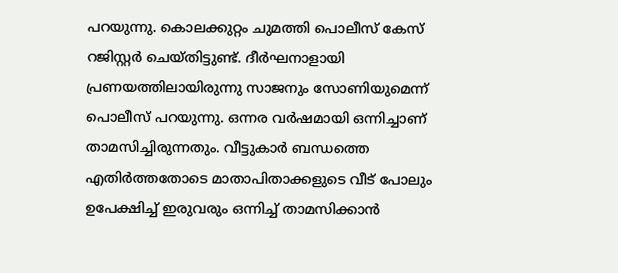പറയുന്നു. കൊലക്കുറ്റം ചുമത്തി പൊലീസ് കേസ് റജിസ്റ്റര്‍ ചെയ്തിട്ടുണ്ട്. ദീര്‍ഘനാളായി പ്രണയത്തിലായിരുന്നു സാജനും സോണിയുമെന്ന് പൊലീസ് പറയുന്നു. ഒന്നര വര്‍ഷമായി ഒന്നിച്ചാണ് താമസിച്ചിരുന്നതും. വീട്ടുകാര്‍ ബന്ധത്തെ എതിര്‍ത്തതോടെ മാതാപിതാക്കളുടെ വീട് പോലും ഉപേക്ഷിച്ച് ഇരുവരും ഒന്നിച്ച് താമസിക്കാന്‍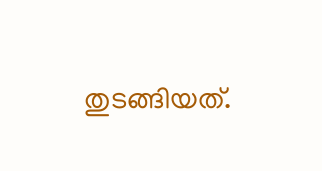തുടങ്ങിയത്.